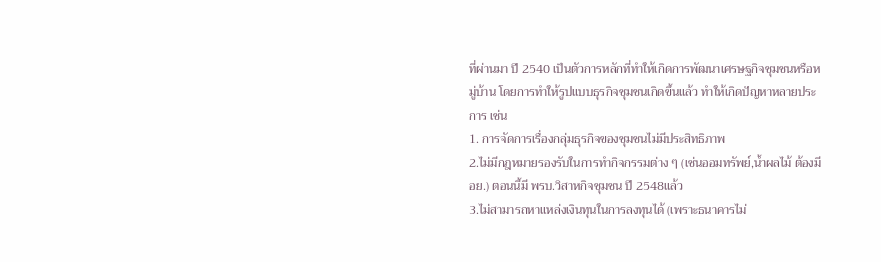ที่ผ่านมา ปี 2540 เป็นตัวการหลักที่ทำให้เกิดการพัฒนาเศรษฐกิจชุมชนหรือหมู่บ้าน โดยการทำให้รูปแบบธุรกิจชุมชนเกิดขึ้นแล้ว ทำให้เกิดปัญหาหลายประการ เช่น
1. การจัดการเรื่องกลุ่มธุรกิจของชุมชนไม่มีประสิทธิภาพ
2.ไม่มีกฎหมายรองรับในการทำกิจกรรมต่าง ๆ (เช่นออมทรัพย์,น้ำผลไม้ ต้องมี อย.) ตอนนี้มี พรบ.วิสาหกิจชุมชน ปี 2548แล้ว
3.ไม่สามารถหาแหล่งเงินทุนในการลงทุนได้ (เพราะธนาคารไม่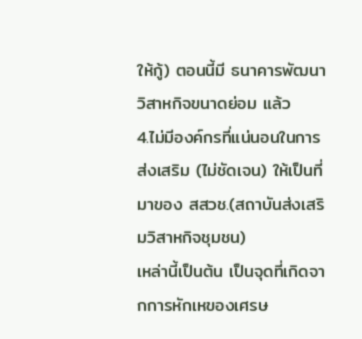ให้กู้) ตอนนี้มี ธนาคารพัฒนาวิสาหกิจขนาดย่อม แล้ว
4.ไม่มีองค์กรที่แน่นอนในการส่งเสริม (ไม่ชัดเจน) ให้เป็นที่มาของ สสวช.(สถาบันส่งเสริมวิสาหกิจชุมชน)
เหล่านี้เป็นต้น เป็นจุดที่เกิดจากการหักเหของเศรษ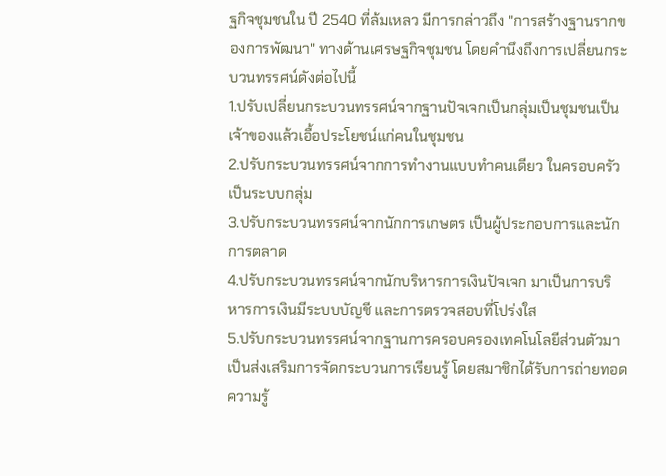ฐกิจชุมชนใน ปี 2540 ที่ล้มเหลว มีการกล่าวถึง "การสร้างฐานรากของการพัฒนา" ทางด้านเศรษฐกิจชุมชน โดยคำนึงถึงการเปลี่ยนกระบวนทรรศน์ดังต่อไปนี้
1.ปรับเปลี่ยนกระบวนทรรศน์จากฐานปัจเจกเป็นกลุ่มเป็นชุมชนเป็นเจ้าของแล้วเอื้อประโยชน์แก่คนในชุมชน
2.ปรับกระบวนทรรศน์จากการทำงานแบบทำคนเดียว ในครอบครัว เป็นระบบกลุ่ม
3.ปรับกระบวนทรรศน์จากนักการเกษตร เป็นผู้ประกอบการและนักการตลาด
4.ปรับกระบวนทรรศน์จากนักบริหารการเงินปัจเจก มาเป็นการบริหารการเงินมีระบบบัญชี และการตรวจสอบที่โปร่งใส
5.ปรับกระบวนทรรศน์จากฐานการครอบครองเทคโนโลยีส่วนตัวมาเป็นส่งเสริมการจัดกระบวนการเรียนรู้ โดยสมาชิกได้รับการถ่ายทอดความรู้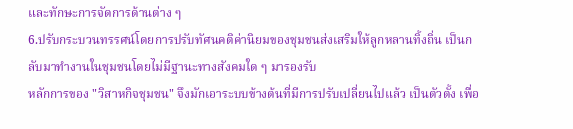และทักษะการจัดการด้านต่าง ๆ
6.ปรับกระบวนทรรศน์โดยการปรับทัศนคติค่านิยมของชุมชนส่งเสริมให้ลูกหลานทิ้งถิ่น เป็นกลับมาทำงานในชุมชนโดยไม่มีฐานะทางสังคมใด ๆ มารองรับ
หลักการของ "วิสาหกิจชุมชน" จึงมักเอาระบบข้างต้นที่มีการปรับเปลี่ยนไปแล้ว เป็นตัวตั้ง เพื่อ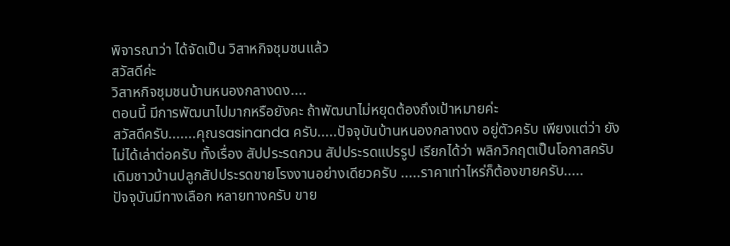พิจารณาว่า ได้จัดเป็น วิสาหกิจชุมชนแล้ว
สวัสดีค่ะ
วิสาหกิจชุมชนบ้านหนองกลางดง....
ตอนนี้ มีการพัฒนาไปมากหรือยังคะ ถ้าพัฒนาไม่หยุดต้องถึงเป้าหมายค่ะ
สวัสดีครับ.......คุณsasinanda ครับ.....ปัจจุบันบ้านหนองกลางดง อยู่ตัวครับ เพียงแต่ว่า ยังไม่ได้เล่าต่อครับ ทั้งเรื่อง สัปประรดกวน สัปประรดแปรรูป เรียกได้ว่า พลิกวิกฤตเป็นโอกาสครับ เดิมชาวบ้านปลูกสัปประรดขายโรงงานอย่างเดียวครับ .....ราคาเท่าไหร่ก็ต้องขายครับ.....
ปัจจุบันมีทางเลือก หลายทางครับ ขาย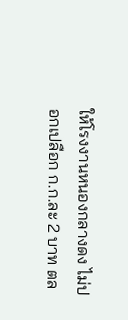ให้โรงงานหนองกลางดง ไม่ปอกเปลือก ก.ก.ละ 2 บาท ตล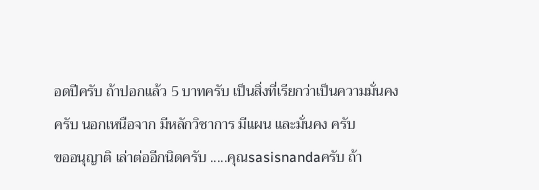อดปีครับ ถ้าปอกแล้ว 5 บาทครับ เป็นสิ่งที่เรียกว่าเป็นความมั่นคงครับ นอกเหนือจาก มีหลักวิชาการ มีแผน และมั่นคง ครับ
ขออนุญาติ เล่าต่ออีกนิดครับ .....คุณsasisnandaครับ ถ้า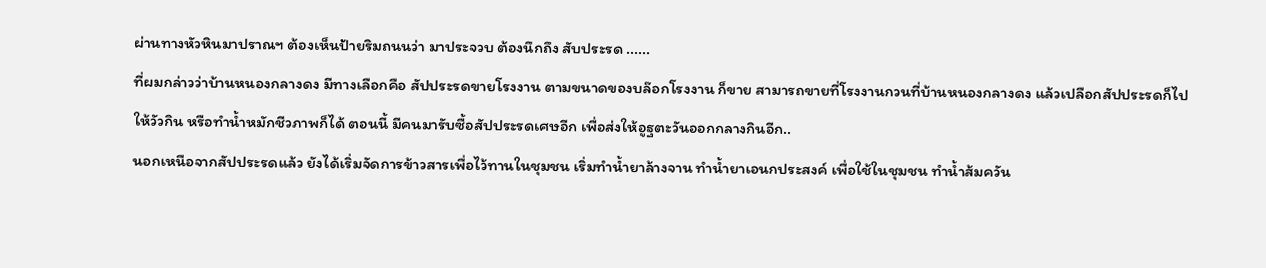ผ่านทางหัวหินมาปราณฯ ต้องเห็นป้ายริมถนนว่า มาประจวบ ต้องนึกถึง สับประรด ......
ที่ผมกล่าวว่าบ้านหนองกลางดง มีทางเลือกคือ สัปประรดขายโรงงาน ตามขนาดของบล๊อกโรงงาน ก็ขาย สามารถขายที่โรงงานกวนที่บ้านหนองกลางดง แล้วเปลือกสัปประรดก็ไปให้วัวกิน หรือทำน้ำหมักชีวภาพก็ได้ ตอนนี้ มีคนมารับซื้อสัปประรดเศษอีก เพื่อส่งให้อูฐตะวันออกกลางกินอีก..
นอกเหนือจากสัปประรดแล้ว ยังได้เริ่มจัดการข้าวสารเพื่อไว้ทานในชุมชน เริ่มทำน้ำยาล้างจาน ทำน้ำยาเอนกประสงค์ เพื่อใช้ในชุมชน ทำน้ำส้มควัน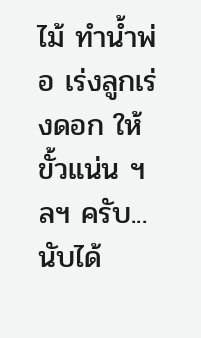ไม้ ทำน้ำพ่อ เร่งลูกเร่งดอก ให้ขั้วแน่น ฯลฯ ครับ...นับได้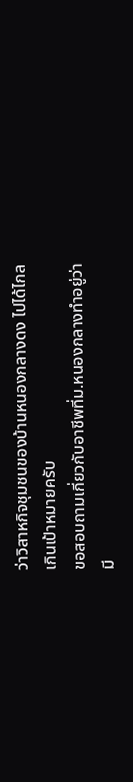ว่าวิสาหกิจชุมชนของบ้านหนองกลางดง ไปได้ไกลเกินเป้าหมายครับ
ขอสอบถามเกี่ยวกับอาชีพที่ม.หนองกลางทำอยู่ว่ามี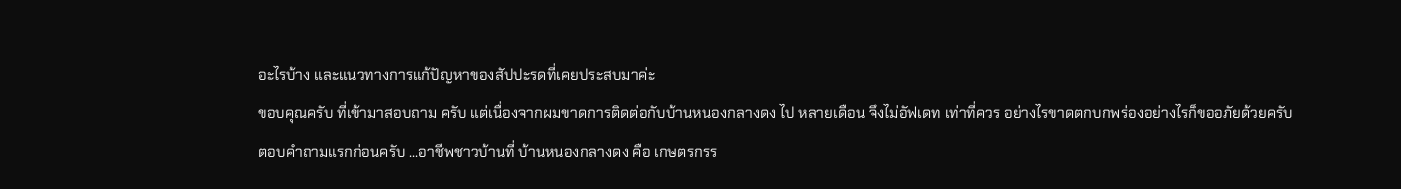อะไรบ้าง และแนวทางการแก้ปัญหาของสัปปะรดที่เคยประสบมาค่ะ
ขอบคุณครับ ที่เข้ามาสอบถาม ครับ แต่เนื่องจากผมขาดการติดต่อกับบ้านหนองกลางดง ไป หลายเดือน จึงไม่อัฟเดท เท่าที่ควร อย่างไรขาดตกบกพร่องอย่างไรก็ขออภัยด้วยครับ
ตอบคำถามแรกก่อนครับ ...อาชีพชาวบ้านที่ บ้านหนองกลางดง คือ เกษตรกรร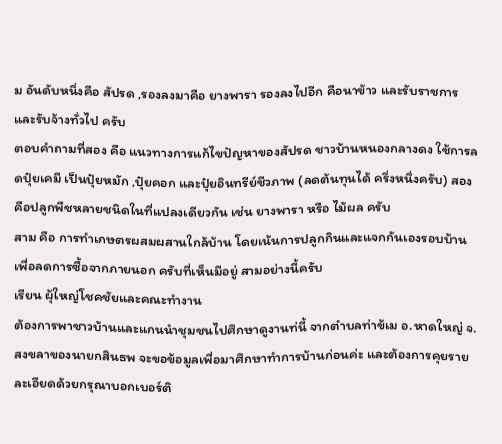ม อันดับหนึ่งคือ สัปรด ,รองลงมาคือ ยางพารา รองลงไปอีก คือนาข้าว และรับราชการ และรับจ้างทั่วไป ครับ
ตอบคำถามที่สอง คือ แนวทางการแก้ไขปัญหาของสัปรด ชาวบ้านหนองกลางดง ใช้การลดปุ๋ยเคมี เป็นปุ๋ยหมัก ,ปุ๋ยคอก และปุ๋ยอินทรีย์ชีวภาพ (ลดต้นทุนได้ ครึ่งหนึ่งครับ) สองคือปลูกพืชหลายชนิดในที่แปลงเดียวกัน เช่น ยางพารา หรือ ไม้ผล ครับ
สาม คือ การทำเกษตรผสมผสานใกล้บ้าน โดยเน้นการปลูกกินและแจกกันเองรอบบ้าน เพื่อลดการซื้อจากภายนอก ครับที่เห็นมีอยู่ สามอย่างนี้ครับ
เรียน ผุ้ใหญ่โชคชัยและคณะทำงาน
ต้องการพาชาวบ้านและแกนนำชุมชนไปศึกษาดูงานท่นี้ จากตำบลท่าข้เม อ.หาดใหญ่ จ.สงขลาของนายกสินธพ จะขอข้อมูลเพื่อมาศึกษาทำการบ้านก่อนค่ะ และต้องการคุยรายละเอียดด้วยกรุณาบอกเบอร์ติ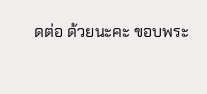ดต่อ ด้วยนะคะ ขอบพระ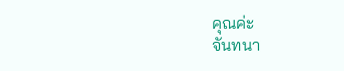คุณค่ะ
จันทนา